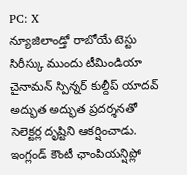PC: X
న్యూజిలాండ్తో రాబోయే టెస్టు సిరీస్కు ముందు టీమిండియా చైనామన్ స్పిన్నర్ కుల్దీప్ యాదవ్ అద్భుత అద్భుత ప్రదర్శనతో సెలెక్టర్ల దృష్టిని ఆకర్షించాడు. ఇంగ్లండ్ కౌంటీ ఛాంపియన్షిప్లో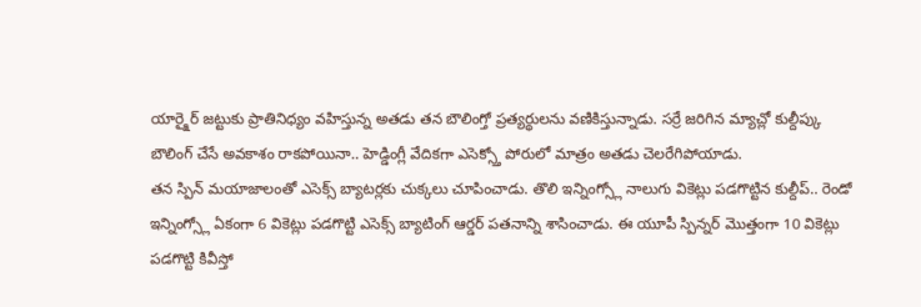యార్క్షైర్ జట్టుకు ప్రాతినిధ్యం వహిస్తున్న అతడు తన బౌలింగ్తో ప్రత్యర్థులను వణికిస్తున్నాడు. సర్రే జరిగిన మ్యాచ్లో కుల్దీప్కు బౌలింగ్ చేసే అవకాశం రాకపోయినా.. హెడ్డింగ్లీ వేదికగా ఎసెక్స్తో పోరులో మాత్రం అతడు చెలరేగిపోయాడు.
తన స్పిన్ మయాజాలంతో ఎసెక్స్ బ్యాటర్లకు చుక్కలు చూపించాడు. తొలి ఇన్నింగ్స్లో నాలుగు వికెట్లు పడగొట్టిన కుల్దీప్.. రెండో ఇన్నింగ్స్లో ఏకంగా 6 వికెట్లు పడగొట్టి ఎసెక్స్ బ్యాటింగ్ ఆర్డర్ పతనాన్ని శాసించాడు. ఈ యూపీ స్పిన్నర్ మొత్తంగా 10 వికెట్లు పడగొట్టి కివీస్తో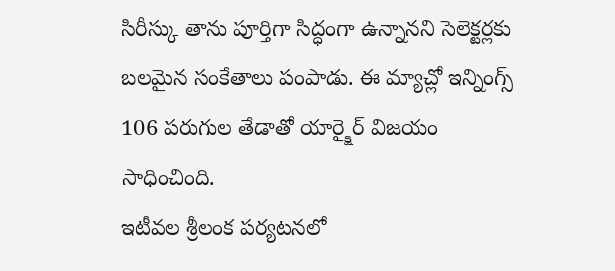సిరీస్కు తాను పూర్తిగా సిద్ధంగా ఉన్నానని సెలెక్టర్లకు బలమైన సంకేతాలు పంపాడు. ఈ మ్యాచ్లో ఇన్నింగ్స్ 106 పరుగుల తేడాతో యార్క్షైర్ విజయం సాధించింది.
ఇటీవల శ్రీలంక పర్యటనలో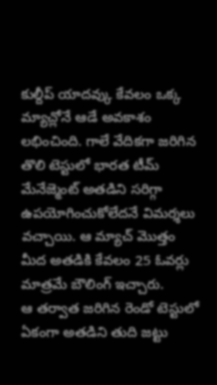కుల్దీప్ యాదవ్కు కేవలం ఒక్క మ్యాచ్లోనే ఆడే అవకాశం లభించింది. గాలే వేదికగా జరిగిన తొలి టెస్టులో భారత టీమ్ మేనేజ్మెంట్ అతడిని సరిగ్గా ఉపయోగించుకోలేదనే విమర్శలు వచ్చాయి. ఆ మ్యాచ్ మొత్తం మీద అతడికి కేవలం 25 ఓవర్లు మాత్రమే బౌలింగ్ ఇచ్చారు.
ఆ తర్వాత జరిగిన రెండో టెస్టులో ఏకంగా అతడిని తుది జట్టు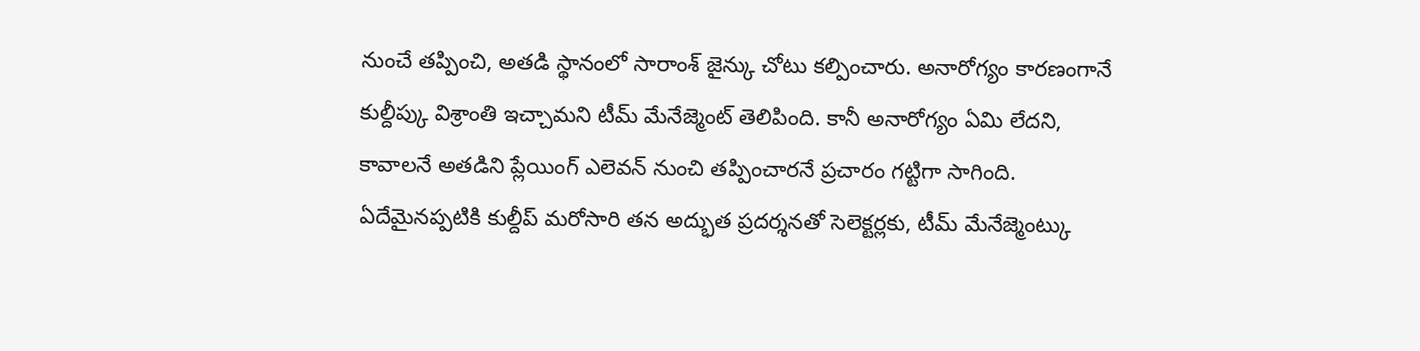నుంచే తప్పించి, అతడి స్థానంలో సారాంశ్ జైన్కు చోటు కల్పించారు. అనారోగ్యం కారణంగానే కుల్దీప్కు విశ్రాంతి ఇచ్చామని టీమ్ మేనేజ్మెంట్ తెలిపింది. కానీ అనారోగ్యం ఏమి లేదని, కావాలనే అతడిని ప్లేయింగ్ ఎలెవన్ నుంచి తప్పించారనే ప్రచారం గట్టిగా సాగింది. ఏదేమైనప్పటికి కుల్దీప్ మరోసారి తన అద్భుత ప్రదర్శనతో సెలెక్టర్లకు, టీమ్ మేనేజ్మెంట్కు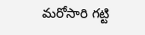మరోసారి గట్టి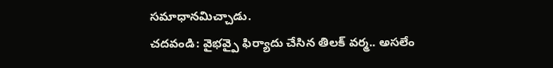సమాధానమిచ్చాడు.
చదవండి: వైభవ్పై ఫిర్యాదు చేసిన తిలక్ వర్మ.. అసలేం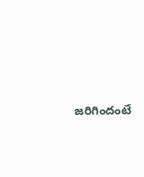జరిగిందంటే